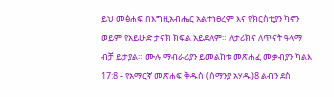ይህ መፅሐፍ በእግዚአብሔር አልተነፀረም እና የክርስቲያን ካኖን ወይም የአይሁድ ታናክ ክፍል አይደለም። ለታሪክና ለጥናት ዓላማ ብቻ ይታያል። ሙሉ ማብራሪያን ይመልከቱ መጽሐፈ መቃብያን ካልእ 17:8 - የአማርኛ መጽሐፍ ቅዱስ (ሰማንያ አሃዱ)8 ልብን ደስ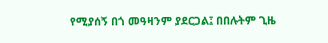የሚያሰኝ በጎ መዓዛንም ያደርጋል፤ በበሉትም ጊዜ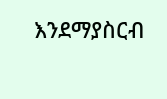እንደማያስርብ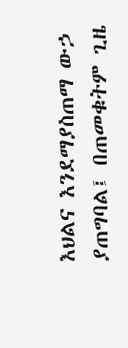እህልና እንደማያስጠማ ውኃ ያጠግባል፤ በጠመቁትም ጊዜ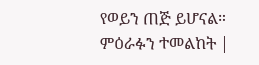የወይን ጠጅ ይሆናል። ምዕራፉን ተመልከት |